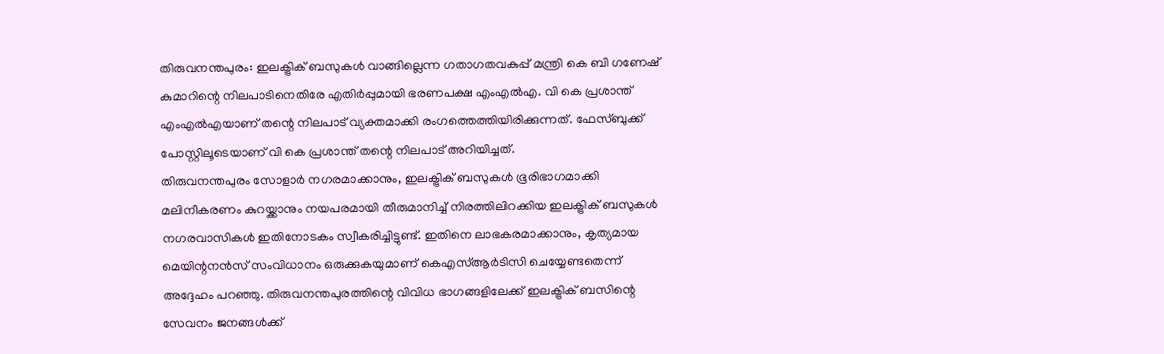തിരുവനന്തപുരം: ഇലക്ട്രിക് ബസുകൾ വാങ്ങില്ലെന്ന ഗതാഗതവകുപ്പ് മന്ത്രി കെ ബി ഗണേഷ് കുമാറിന്റെ നിലപാടിനെതിരേ എതിർപ്പുമായി ഭരണപക്ഷ എംഎൽഎ. വി കെ പ്രശാന്ത് എംഎൽഎയാണ് തന്റെ നിലപാട് വ്യക്തമാക്കി രംഗത്തെത്തിയിരിക്കുന്നത്. ഫേസ്ബുക്ക് പോസ്റ്റിലൂടെയാണ് വി കെ പ്രശാന്ത് തന്റെ നിലപാട് അറിയിച്ചത്.
തിരുവനന്തപുരം സോളാർ നഗരമാക്കാനും, ഇലക്ട്രിക് ബസുകൾ ഭൂരിഭാഗമാക്കി മലിനീകരണം കുറയ്ക്കാനും നയപരമായി തീരുമാനിച്ച് നിരത്തിലിറക്കിയ ഇലക്ട്രിക് ബസുകൾ നഗരവാസികൾ ഇതിനോടകം സ്വീകരിച്ചിട്ടുണ്ട്. ഇതിനെ ലാഭകരമാക്കാനും, കൃത്യമായ മെയിന്റനൻസ് സംവിധാനം ഒരുക്കുകയുമാണ് കെഎസ്ആർടിസി ചെയ്യേണ്ടതെന്ന് അദ്ദേഹം പറഞ്ഞു. തിരുവനന്തപുരത്തിന്റെ വിവിധ ഭാഗങ്ങളിലേക്ക് ഇലക്ട്രിക് ബസിന്റെ സേവനം ജനങ്ങൾക്ക്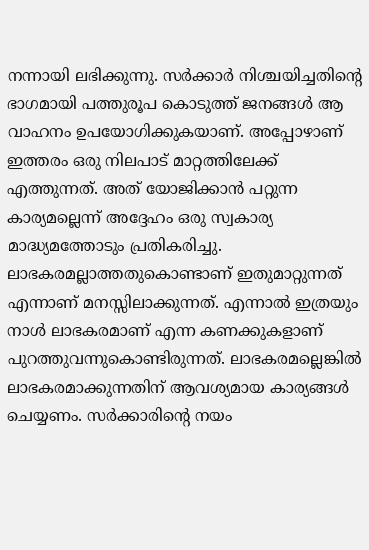നന്നായി ലഭിക്കുന്നു. സർക്കാർ നിശ്ചയിച്ചതിന്റെ ഭാഗമായി പത്തുരൂപ കൊടുത്ത് ജനങ്ങൾ ആ വാഹനം ഉപയോഗിക്കുകയാണ്. അപ്പോഴാണ് ഇത്തരം ഒരു നിലപാട് മാറ്റത്തിലേക്ക് എത്തുന്നത്. അത് യോജിക്കാൻ പറ്റുന്ന കാര്യമല്ലെന്ന് അദ്ദേഹം ഒരു സ്വകാര്യ മാദ്ധ്യമത്തോടും പ്രതികരിച്ചു.
ലാഭകരമല്ലാത്തതുകൊണ്ടാണ് ഇതുമാറ്റുന്നത് എന്നാണ് മനസ്സിലാക്കുന്നത്. എന്നാൽ ഇത്രയും നാൾ ലാഭകരമാണ് എന്ന കണക്കുകളാണ് പുറത്തുവന്നുകൊണ്ടിരുന്നത്. ലാഭകരമല്ലെങ്കിൽ ലാഭകരമാക്കുന്നതിന് ആവശ്യമായ കാര്യങ്ങൾ ചെയ്യണം. സർക്കാരിന്റെ നയം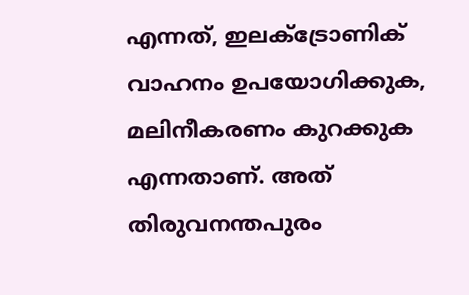എന്നത്, ഇലക്ട്രോണിക് വാഹനം ഉപയോഗിക്കുക, മലിനീകരണം കുറക്കുക എന്നതാണ്. അത് തിരുവനന്തപുരം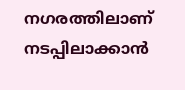നഗരത്തിലാണ് നടപ്പിലാക്കാൻ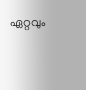ഏറ്റവും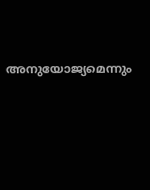അനുയോജ്യമെന്നും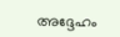അദ്ദേഹം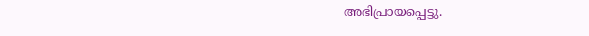അഭിപ്രായപ്പെട്ടു.